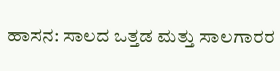ಹಾಸನ: ಸಾಲದ ಒತ್ತಡ ಮತ್ತು ಸಾಲಗಾರರ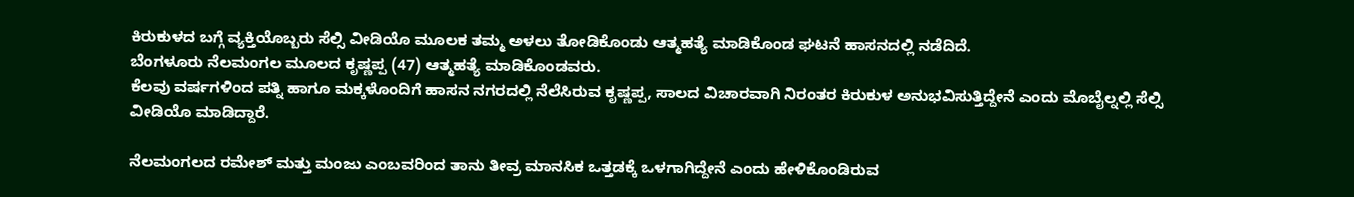ಕಿರುಕುಳದ ಬಗ್ಗೆ ವ್ಯಕ್ತಿಯೊಬ್ಬರು ಸೆಲ್ಸಿ ವೀಡಿಯೊ ಮೂಲಕ ತಮ್ಮ ಅಳಲು ತೋಡಿಕೊಂಡು ಆತ್ಮಹತ್ಯೆ ಮಾಡಿಕೊಂಡ ಘಟನೆ ಹಾಸನದಲ್ಲಿ ನಡೆದಿದೆ.
ಬೆಂಗಳೂರು ನೆಲಮಂಗಲ ಮೂಲದ ಕೃಷ್ಣಪ್ಪ (47) ಆತ್ಮಹತ್ಯೆ ಮಾಡಿಕೊಂಡವರು.
ಕೆಲವು ವರ್ಷಗಳಿಂದ ಪತ್ನಿ ಹಾಗೂ ಮಕ್ಕಳೊಂದಿಗೆ ಹಾಸನ ನಗರದಲ್ಲಿ ನೆಲೆಸಿರುವ ಕೃಷ್ಣಪ್ಪ, ಸಾಲದ ವಿಚಾರವಾಗಿ ನಿರಂತರ ಕಿರುಕುಳ ಅನುಭವಿಸುತ್ತಿದ್ದೇನೆ ಎಂದು ಮೊಬೈಲ್ನಲ್ಲಿ ಸೆಲ್ಸಿ ವೀಡಿಯೊ ಮಾಡಿದ್ದಾರೆ.

ನೆಲಮಂಗಲದ ರಮೇಶ್ ಮತ್ತು ಮಂಜು ಎಂಬವರಿಂದ ತಾನು ತೀವ್ರ ಮಾನಸಿಕ ಒತ್ತಡಕ್ಕೆ ಒಳಗಾಗಿದ್ದೇನೆ ಎಂದು ಹೇಳಿಕೊಂಡಿರುವ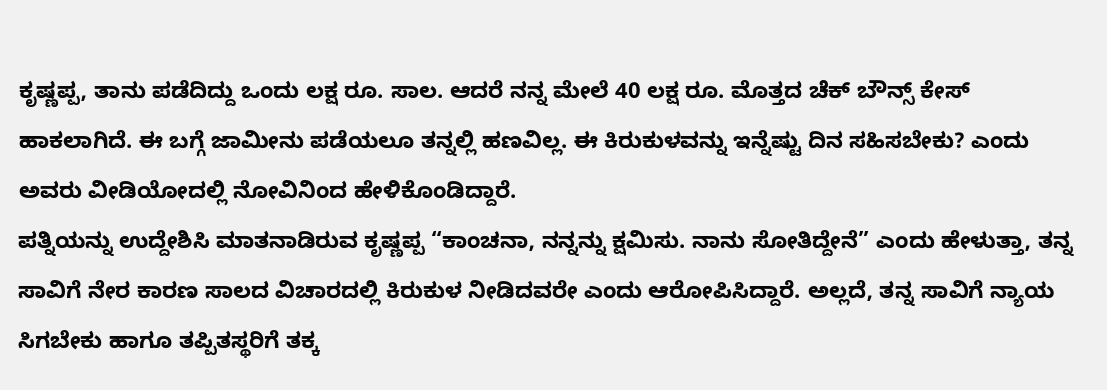ಕೃಷ್ಣಪ್ಪ, ತಾನು ಪಡೆದಿದ್ದು ಒಂದು ಲಕ್ಷ ರೂ. ಸಾಲ. ಆದರೆ ನನ್ನ ಮೇಲೆ 40 ಲಕ್ಷ ರೂ. ಮೊತ್ತದ ಚೆಕ್ ಬೌನ್ಸ್ ಕೇಸ್ ಹಾಕಲಾಗಿದೆ. ಈ ಬಗ್ಗೆ ಜಾಮೀನು ಪಡೆಯಲೂ ತನ್ನಲ್ಲಿ ಹಣವಿಲ್ಲ. ಈ ಕಿರುಕುಳವನ್ನು ಇನ್ನೆಷ್ಟು ದಿನ ಸಹಿಸಬೇಕು? ಎಂದು ಅವರು ವೀಡಿಯೋದಲ್ಲಿ ನೋವಿನಿಂದ ಹೇಳಿಕೊಂಡಿದ್ದಾರೆ.
ಪತ್ನಿಯನ್ನು ಉದ್ದೇಶಿಸಿ ಮಾತನಾಡಿರುವ ಕೃಷ್ಣಪ್ಪ “ಕಾಂಚನಾ, ನನ್ನನ್ನು ಕ್ಷಮಿಸು. ನಾನು ಸೋತಿದ್ದೇನೆ” ಎಂದು ಹೇಳುತ್ತಾ, ತನ್ನ ಸಾವಿಗೆ ನೇರ ಕಾರಣ ಸಾಲದ ವಿಚಾರದಲ್ಲಿ ಕಿರುಕುಳ ನೀಡಿದವರೇ ಎಂದು ಆರೋಪಿಸಿದ್ದಾರೆ. ಅಲ್ಲದೆ, ತನ್ನ ಸಾವಿಗೆ ನ್ಯಾಯ ಸಿಗಬೇಕು ಹಾಗೂ ತಪ್ಪಿತಸ್ಥರಿಗೆ ತಕ್ಕ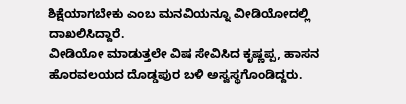ಶಿಕ್ಷೆಯಾಗಬೇಕು ಎಂಬ ಮನವಿಯನ್ನೂ ವೀಡಿಯೋದಲ್ಲಿ ದಾಖಲಿಸಿದ್ದಾರೆ.
ವೀಡಿಯೋ ಮಾಡುತ್ತಲೇ ವಿಷ ಸೇವಿಸಿದ ಕೃಷ್ಣಪ್ಪ, ಹಾಸನ ಹೊರವಲಯದ ದೊಡ್ಡಪುರ ಬಳಿ ಅಸ್ವಸ್ಥಗೊಂಡಿದ್ದರು.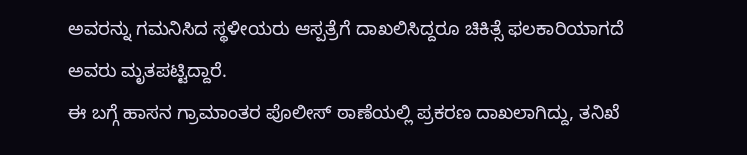ಅವರನ್ನು ಗಮನಿಸಿದ ಸ್ಥಳೀಯರು ಆಸ್ಪತ್ರೆಗೆ ದಾಖಲಿಸಿದ್ದರೂ ಚಿಕಿತ್ಸೆ ಫಲಕಾರಿಯಾಗದೆ ಅವರು ಮೃತಪಟ್ಟಿದ್ದಾರೆ.
ಈ ಬಗ್ಗೆ ಹಾಸನ ಗ್ರಾಮಾಂತರ ಪೊಲೀಸ್ ಠಾಣೆಯಲ್ಲಿ ಪ್ರಕರಣ ದಾಖಲಾಗಿದ್ದು, ತನಿಖೆ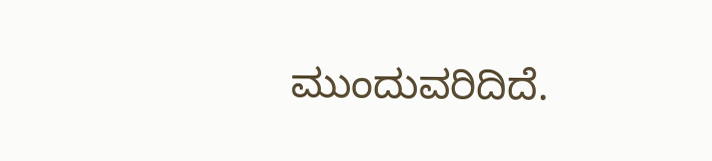ಮುಂದುವರಿದಿದೆ.